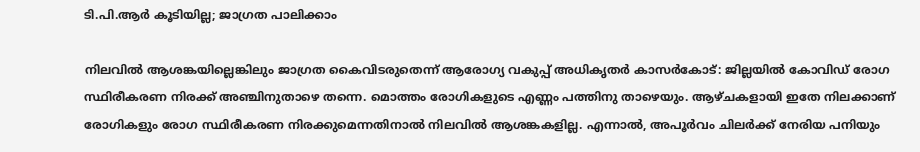ടി.പി.ആർ കൂടിയില്ല; ജാഗ്രത പാലിക്കാം

നിലവിൽ ആശങ്കയില്ലെങ്കിലും ജാഗ്രത കൈവിടരുതെന്ന് ആരോഗ്യ വകുപ്പ് അധികൃതർ കാസർകോട്: ജില്ലയിൽ കോവിഡ് രോഗ സ്ഥിരീകരണ നിരക്ക് അഞ്ചിനുതാഴെ തന്നെ. മൊത്തം രോഗികളുടെ എണ്ണം പത്തിനു താഴെയും. ആഴ്ചകളായി ഇതേ നിലക്കാണ് രോഗികളും രോഗ സ്ഥിരീകരണ നിരക്കുമെന്നതിനാൽ നിലവിൽ ആശങ്കകളില്ല. എന്നാൽ, അപൂർവം ചിലർക്ക് നേരിയ പനിയും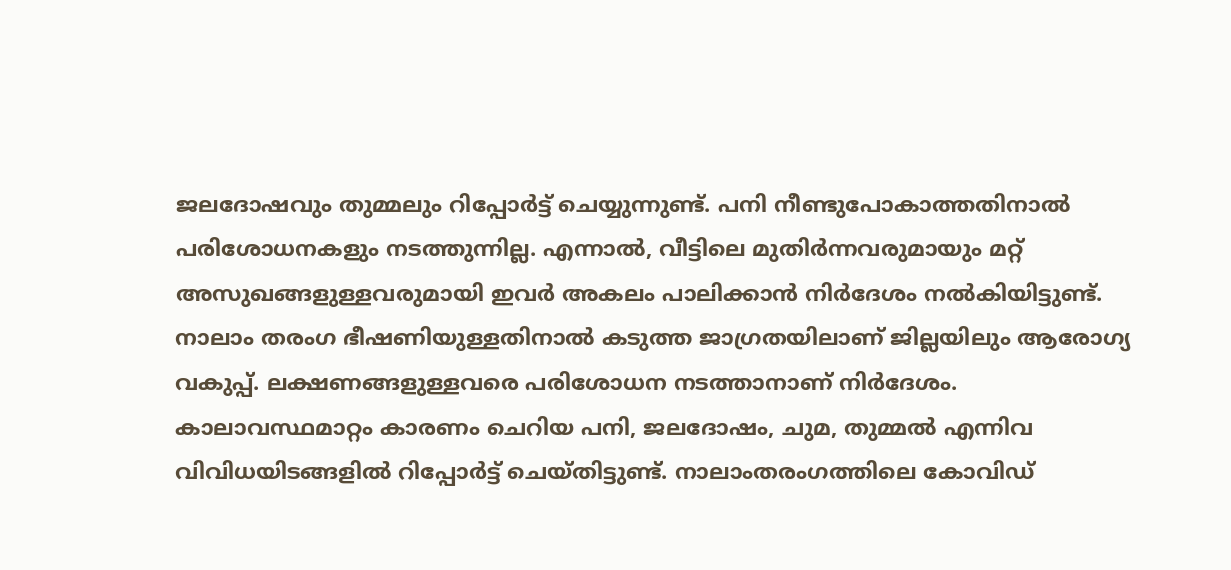ജലദോഷവും തുമ്മലും റിപ്പോർട്ട് ചെയ്യുന്നുണ്ട്. പനി നീണ്ടുപോകാത്തതിനാൽ പരിശോധനകളും നടത്തുന്നില്ല. എന്നാൽ, വീട്ടിലെ മുതിർന്നവരുമായും മറ്റ് അസുഖങ്ങളുള്ളവരുമായി ഇവർ അകലം പാലിക്കാൻ നിർദേശം നൽകിയിട്ടുണ്ട്. നാലാം തരംഗ ഭീഷണിയുള്ളതിനാൽ കടുത്ത ജാഗ്രതയിലാണ് ജില്ലയിലും ആരോഗ്യ വകുപ്പ്. ലക്ഷണങ്ങളുള്ളവരെ പരിശോധന നടത്താനാണ് നിർദേശം. കാലാവസ്ഥമാറ്റം കാരണം ചെറിയ പനി, ജലദോഷം, ചുമ, തുമ്മൽ എന്നിവ വിവിധയിടങ്ങളിൽ റിപ്പോർട്ട് ചെയ്തിട്ടുണ്ട്. നാലാംതരംഗത്തിലെ കോവിഡ്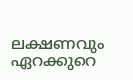ലക്ഷണവും ഏറക്കുറെ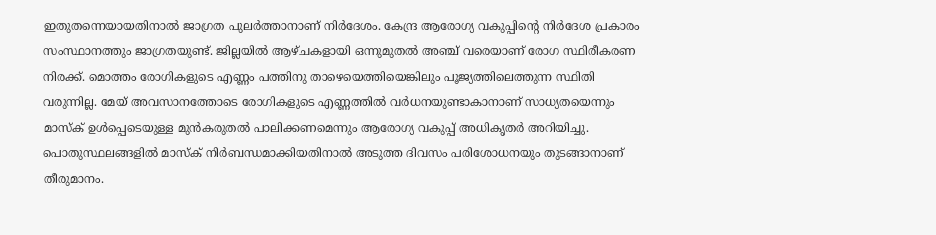ഇതുതന്നെയായതിനാൽ ജാഗ്രത പുലർത്താനാണ് നിർദേശം. കേന്ദ്ര ആരോഗ്യ വകുപ്പിന്റെ നിർദേശ പ്രകാരം സംസ്ഥാനത്തും ജാഗ്രതയുണ്ട്. ജില്ലയിൽ ആഴ്ചകളായി ഒന്നുമുതൽ അഞ്ച് വരെയാണ് രോഗ സ്ഥിരീകരണ നിരക്ക്. മൊത്തം രോഗികളുടെ എണ്ണം പത്തിനു താഴെയെത്തിയെങ്കിലും പൂജ്യത്തിലെത്തുന്ന സ്ഥിതി വരുന്നില്ല. മേയ് അവസാനത്തോടെ രോഗികളുടെ എണ്ണത്തിൽ വർധനയുണ്ടാകാനാണ് സാധ്യതയെന്നും മാസ്ക് ഉൾപ്പെടെയുള്ള മുൻകരുതൽ പാലിക്കണമെന്നും ആരോഗ്യ വകുപ്പ് അധികൃതർ അറിയിച്ചു. പൊതുസ്ഥലങ്ങളിൽ മാസ്ക് നിർബന്ധമാക്കിയതിനാൽ അടുത്ത ദിവസം പരിശോധനയും തുടങ്ങാനാണ് തീരുമാനം.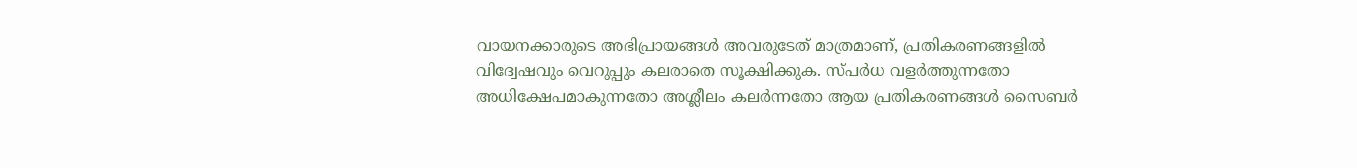വായനക്കാരുടെ അഭിപ്രായങ്ങള്‍ അവരുടേത് മാത്രമാണ്, പ്രതികരണങ്ങളിൽ വിദ്വേഷവും വെറുപ്പും കലരാതെ സൂക്ഷിക്കുക. സ്പർധ വളർത്തുന്നതോ അധിക്ഷേപമാകുന്നതോ അശ്ലീലം കലർന്നതോ ആയ പ്രതികരണങ്ങൾ സൈബർ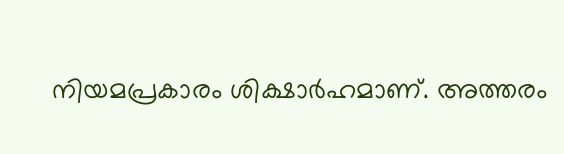നിയമപ്രകാരം ശിക്ഷാർഹമാണ്. അത്തരം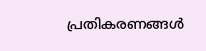പ്രതികരണങ്ങൾ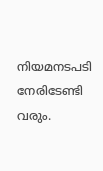നിയമനടപടി നേരിടേണ്ടി വരും.